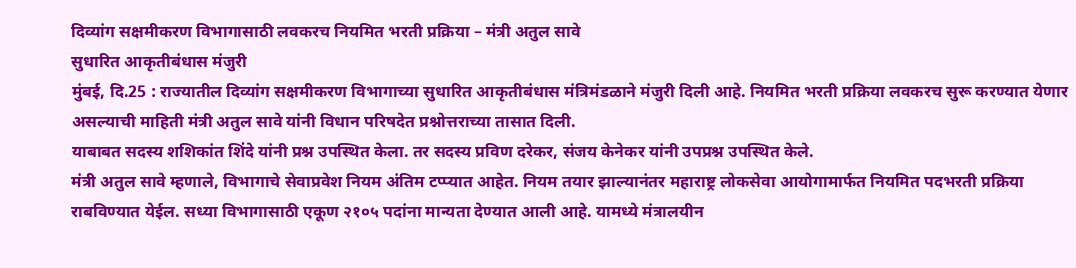दिव्यांग सक्षमीकरण विभागासाठी लवकरच नियमित भरती प्रक्रिया – मंत्री अतुल सावे
सुधारित आकृतीबंधास मंजुरी
मुंबई, दि.25 : राज्यातील दिव्यांग सक्षमीकरण विभागाच्या सुधारित आकृतीबंधास मंत्रिमंडळाने मंजुरी दिली आहे. नियमित भरती प्रक्रिया लवकरच सुरू करण्यात येणार असल्याची माहिती मंत्री अतुल सावे यांनी विधान परिषदेत प्रश्नोत्तराच्या तासात दिली.
याबाबत सदस्य शशिकांत शिंदे यांनी प्रश्न उपस्थित केला. तर सदस्य प्रविण दरेकर, संजय केनेकर यांनी उपप्रश्न उपस्थित केले.
मंत्री अतुल सावे म्हणाले, विभागाचे सेवाप्रवेश नियम अंतिम टप्प्यात आहेत. नियम तयार झाल्यानंतर महाराष्ट्र लोकसेवा आयोगामार्फत नियमित पदभरती प्रक्रिया राबविण्यात येईल. सध्या विभागासाठी एकूण २१०५ पदांना मान्यता देण्यात आली आहे. यामध्ये मंत्रालयीन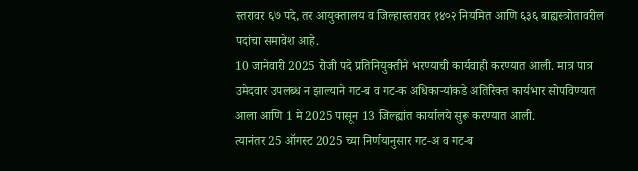स्तरावर ६७ पदे, तर आयुक्तालय व जिल्हास्तरावर १४०२ नियमित आणि ६३६ बाह्यस्त्रोतावरील पदांचा समावेश आहे.
10 जानेवारी 2025 रोजी पदे प्रतिनियुक्तीने भरण्याची कार्यवाही करण्यात आली. मात्र पात्र उमेदवार उपलब्ध न झाल्याने गट-ब व गट-क अधिकाऱ्यांकडे अतिरिक्त कार्यभार सोपविण्यात आला आणि 1 मे 2025 पासून 13 जिल्ह्यांत कार्यालये सुरू करण्यात आली.
त्यानंतर 25 ऑगस्ट 2025 च्या निर्णयानुसार गट-अ व गट-ब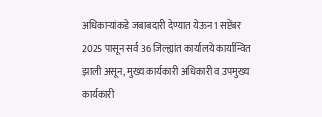अधिकाऱ्यांकडे जबाबदारी देण्यात येऊन 1 सप्टेंबर 2025 पासून सर्व 36 जिल्ह्यांत कार्यालये कार्यान्वित झाली असून, मुख्य कार्यकारी अधिकारी व उपमुख्य कार्यकारी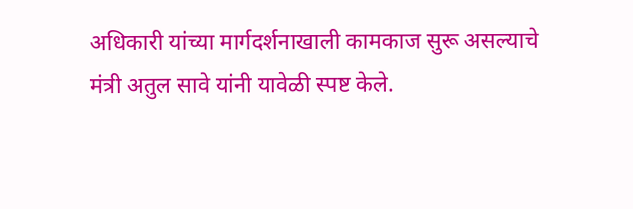अधिकारी यांच्या मार्गदर्शनाखाली कामकाज सुरू असल्याचे मंत्री अतुल सावे यांनी यावेळी स्पष्ट केले.